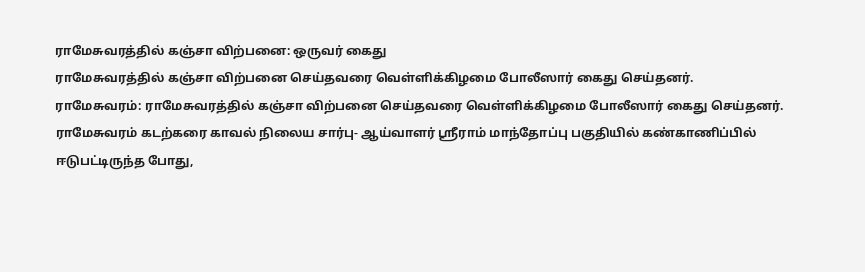ராமேசுவரத்தில் கஞ்சா விற்பனை: ஒருவர் கைது
ராமேசுவரத்தில் கஞ்சா விற்பனை செய்தவரை வெள்ளிக்கிழமை போலீஸார் கைது செய்தனர்.
ராமேசுவரம்: ராமேசுவரத்தில் கஞ்சா விற்பனை செய்தவரை வெள்ளிக்கிழமை போலீஸார் கைது செய்தனர்.
ராமேசுவரம் கடற்கரை காவல் நிலைய சார்பு- ஆய்வாளர் ஸ்ரீராம் மாந்தோப்பு பகுதியில் கண்காணிப்பில் ஈடுபட்டிருந்த போது,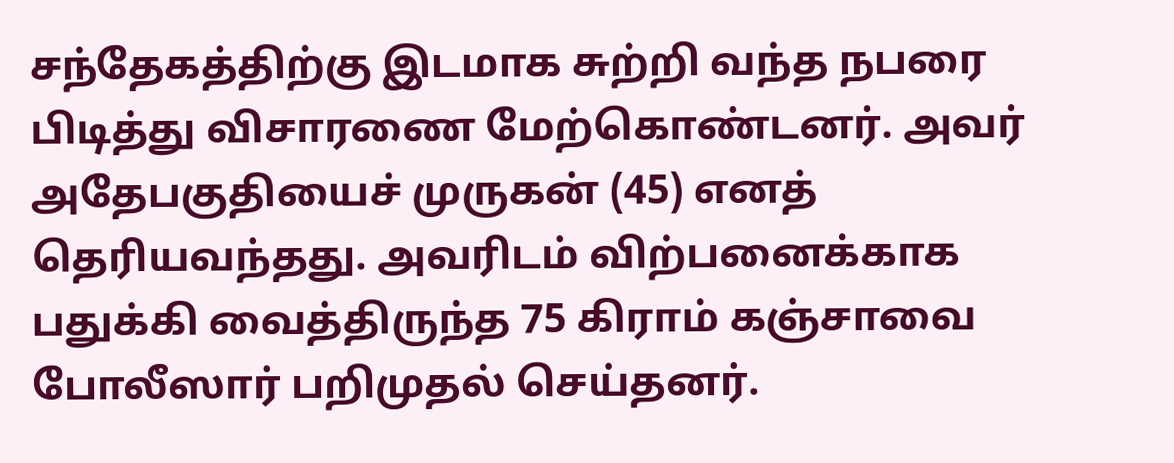சந்தேகத்திற்கு இடமாக சுற்றி வந்த நபரை பிடித்து விசாரணை மேற்கொண்டனர். அவர் அதேபகுதியைச் முருகன் (45) எனத் தெரியவந்தது. அவரிடம் விற்பனைக்காக பதுக்கி வைத்திருந்த 75 கிராம் கஞ்சாவை போலீஸார் பறிமுதல் செய்தனர்.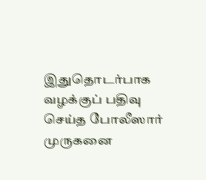இதுதொடர்பாக வழக்குப் பதிவு செய்த போலீஸார் முருகனை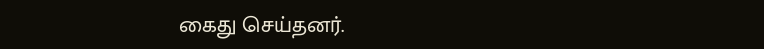கைது செய்தனர்.